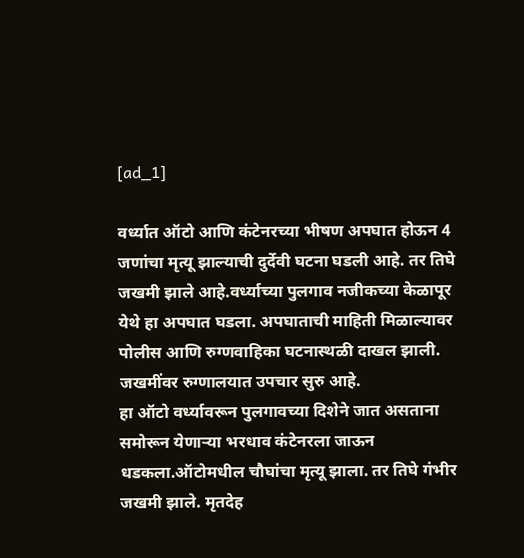[ad_1]

वर्ध्यात ऑटो आणि कंटेनरच्या भीषण अपघात होऊन 4 जणांचा मृत्यू झाल्याची दुर्देवी घटना घडली आहे. तर तिघे जखमी झाले आहे.वर्ध्याच्या पुलगाव नजीकच्या केळापूर येथे हा अपघात घडला. अपघाताची माहिती मिळाल्यावर पोलीस आणि रुग्णवाहिका घटनास्थळी दाखल झाली. जखमींवर रुग्णालयात उपचार सुरु आहे.
हा ऑटो वर्ध्यावरून पुलगावच्या दिशेने जात असताना समोरून येणाऱ्या भरधाव कंटेनरला जाऊन धडकला.ऑटोमधील चौघांचा मृत्यू झाला. तर तिघे गंभीर जखमी झाले. मृतदेह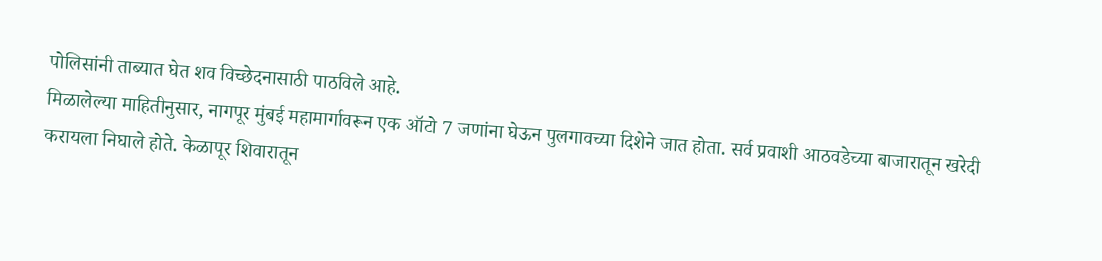पोलिसांनी ताब्यात घेत शव विच्छेदनासाठी पाठविले आहे.
मिळालेल्या माहितीनुसार, नागपूर मुंबई महामार्गावरून एक ऑटो 7 जणांना घेऊन पुलगावच्या दिशेने जात होता. सर्व प्रवाशी आठवडेच्या बाजारातून खरेदी करायला निघाले होते. केळापूर शिवारातून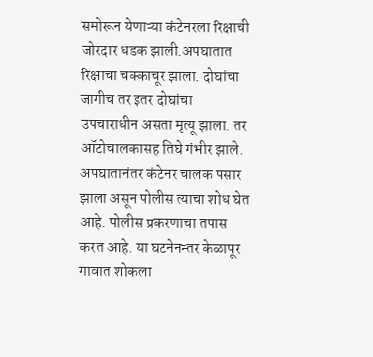समोरून येणाऱ्या कंटेनरला रिक्षाची जोरदार धडक झाली.अपघातात रिक्षाचा चक्काचूर झाला. दोघांचा जागीच तर इतर दोघांचा उपचाराधीन असता मृत्यू झाला. तर ऑटोचालकासह तिघे गंभीर झाले.
अपघातानंतर कंटेनर चालक पसार झाला असून पोलीस त्याचा शोध घेत आहे. पोलीस प्रकरणाचा तपास करत आहे. या घटनेनन्तर केळापूर गावात शोकला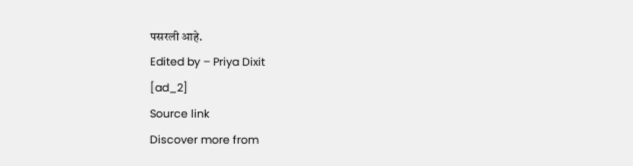पसरली आहे.
Edited by – Priya Dixit
[ad_2]
Source link
Discover more from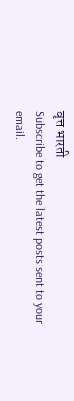वृत्त भारती
Subscribe to get the latest posts sent to your email.